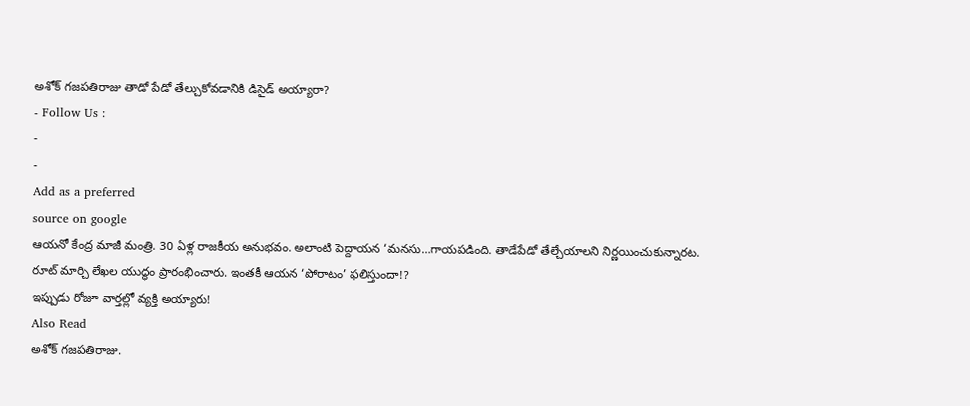అశోక్ గజపతిరాజు తాడో పేడో తేల్చుకోవడానికి డిసైడ్ అయ్యారా?
- Follow Us :
-
-
Add as a preferred
source on google
ఆయనో కేంద్ర మాజీ మంత్రి. 30 ఏళ్ల రాజకీయ అనుభవం. అలాంటి పెద్దాయన ‘మనసు…గాయపడింది. తాడేపేడో తేల్చేయాలని నిర్ణయించుకున్నారట. రూట్ మార్చి లేఖల యుద్ధం ప్రారంభించారు. ఇంతకీ ఆయన ‘పోరాటం’ ఫలిస్తుందా!?
ఇప్పుడు రోజూ వార్తల్లో వ్యక్తి అయ్యారు!
Also Read
అశోక్ గజపతిరాజు.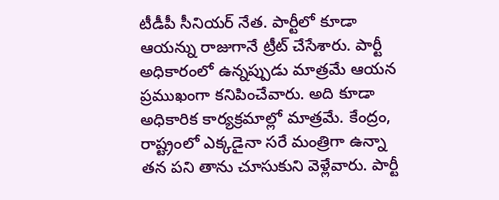టీడీపీ సీనియర్ నేత. పార్టీలో కూడా ఆయన్ను రాజుగానే ట్రీట్ చేసేశారు. పార్టీ అధికారంలో ఉన్నప్పుడు మాత్రమే ఆయన ప్రముఖంగా కనిపించేవారు. అది కూడా అధికారిక కార్యక్రమాల్లో మాత్రమే. కేంద్రం, రాష్ట్రంలో ఎక్కడైనా సరే మంత్రిగా ఉన్నా తన పని తాను చూసుకుని వెళ్లేవారు. పార్టీ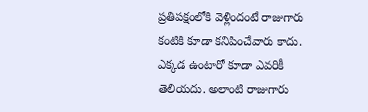ప్రతిపక్షంలోకి వెళ్లిందంటే రాజుగారు కంటికి కూడా కనిపించేవారు కాదు. ఎక్కడ ఉంటారో కూడా ఎవరికీ తెలియదు. అలాంటి రాజుగారు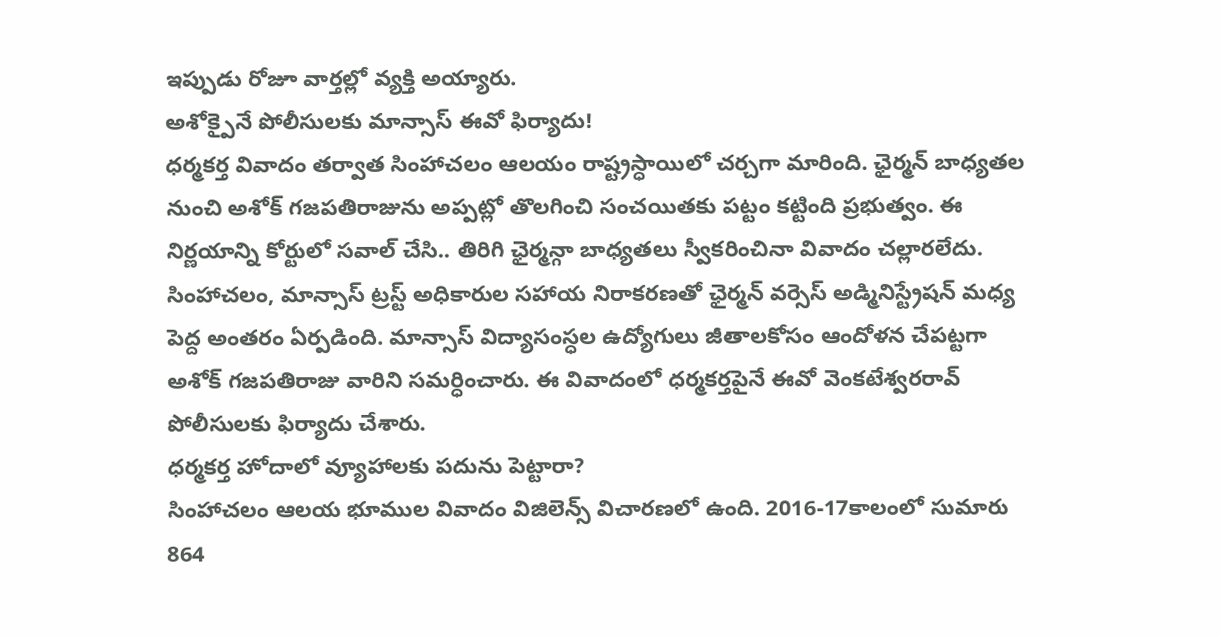ఇప్పుడు రోజూ వార్తల్లో వ్యక్తి అయ్యారు.
అశోక్పైనే పోలీసులకు మాన్సాస్ ఈవో ఫిర్యాదు!
ధర్మకర్త వివాదం తర్వాత సింహాచలం ఆలయం రాష్ట్రస్ధాయిలో చర్చగా మారింది. ఛైర్మన్ బాధ్యతల నుంచి అశోక్ గజపతిరాజును అప్పట్లో తొలగించి సంచయితకు పట్టం కట్టింది ప్రభుత్వం. ఈ నిర్ణయాన్ని కోర్టులో సవాల్ చేసి.. తిరిగి ఛైర్మన్గా బాధ్యతలు స్వీకరించినా వివాదం చల్లారలేదు. సింహాచలం, మాన్సాస్ ట్రస్ట్ అధికారుల సహాయ నిరాకరణతో ఛైర్మన్ వర్సెస్ అడ్మినిస్ట్రేషన్ మధ్య పెద్ద అంతరం ఏర్పడింది. మాన్సాస్ విద్యాసంస్ధల ఉద్యోగులు జీతాలకోసం ఆందోళన చేపట్టగా అశోక్ గజపతిరాజు వారిని సమర్ధించారు. ఈ వివాదంలో ధర్మకర్తపైనే ఈవో వెంకటేశ్వరరావ్ పోలీసులకు ఫిర్యాదు చేశారు.
ధర్మకర్త హోదాలో వ్యూహాలకు పదును పెట్టారా?
సింహాచలం ఆలయ భూముల వివాదం విజిలెన్స్ విచారణలో ఉంది. 2016-17కాలంలో సుమారు 864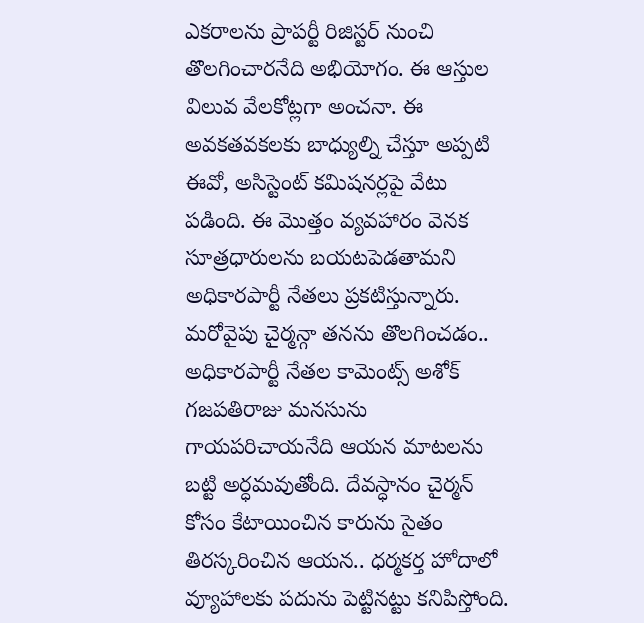ఎకరాలను ప్రాపర్టీ రిజిస్టర్ నుంచి తొలగించారనేది అభియోగం. ఈ ఆస్తుల విలువ వేలకోట్లగా అంచనా. ఈ అవకతవకలకు బాధ్యుల్ని చేస్తూ అప్పటి ఈవో, అసిస్టెంట్ కమిషనర్లపై వేటు పడింది. ఈ మొత్తం వ్యవహారం వెనక సూత్రధారులను బయటపెడతామని అధికారపార్టీ నేతలు ప్రకటిస్తున్నారు. మరోవైపు చైర్మన్గా తనను తొలగించడం.. అధికారపార్టీ నేతల కామెంట్స్ అశోక్ గజపతిరాజు మనసును గాయపరిచాయనేది ఆయన మాటలను బట్టి అర్ధమవుతోంది. దేవస్ధానం చైర్మన్ కోసం కేటాయించిన కారును సైతం తిరస్కరించిన ఆయన.. ధర్మకర్త హోదాలో వ్యూహాలకు పదును పెట్టినట్టు కనిపిస్తోంది.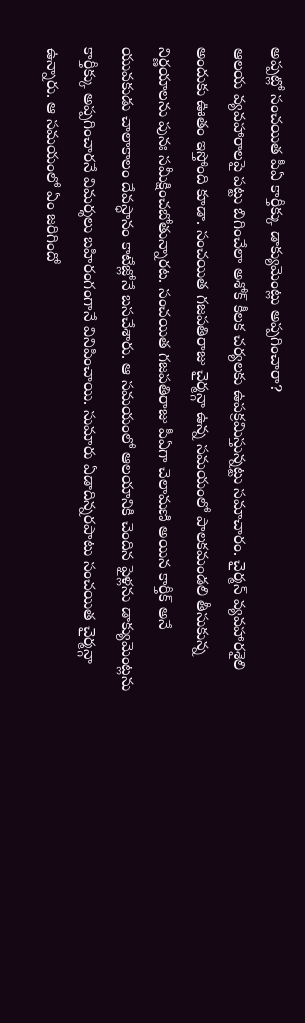అప్పట్లో సంచయిత పీఏ కార్తీక్కు డాక్యుమెంట్లు అప్పగించారా?
ఆలయ వ్యవహారాలపై పట్టు బిగించేలా అశోక్ కీలక చర్యలకు ఉపక్రమిస్తున్నట్టు సమాచారం. చైర్మన్ వ్యవహారశైలి అందుకు ఊతం ఇస్తోంది కూడా. సంచయిత గజపతిరాజు చైర్మన్గా ఉన్న సమయంలో పాలకమండలి తీసుకున్న నిర్ణయాలను పునః సమీక్షించబోతున్నారట. సంచయిత గజపతిరాజు పీఏగా చెలామణి అయిన కార్తీక్ అనే యువకుడు చాలాకాలం దేవస్ధానం కాటేజ్లోనే బసచేశారు. ఆ సమయంలో ఆలయానికి చెందిన ఫైళ్లను డాక్యుమెంట్లను కార్తీక్కు అప్పగించారనే విమర్శలు బహిరంగంగానే వినిపించాయి. సుమారు ఏడాదిన్నరపాటు సంచయిత చైర్మన్గా ఉన్నారు. ఆ సమయంలో ఏం జరిగిందో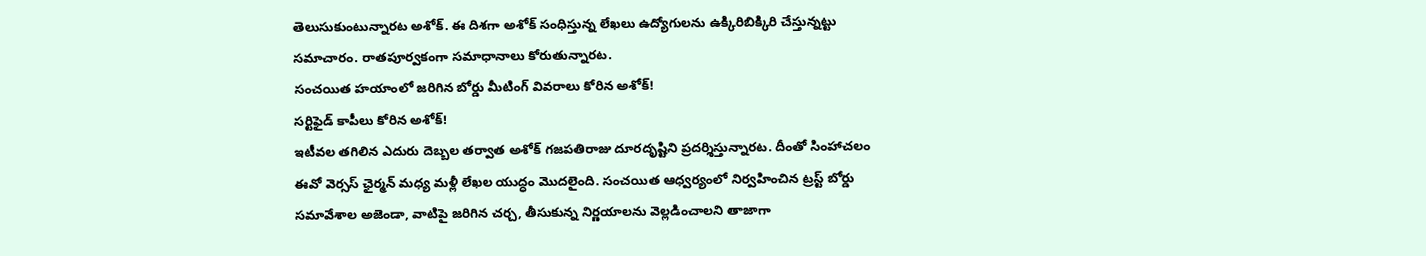తెలుసుకుంటున్నారట అశోక్. ఈ దిశగా అశోక్ సంధిస్తున్న లేఖలు ఉద్యోగులను ఉక్కిరిబిక్కిరి చేస్తున్నట్టు సమాచారం. రాతపూర్వకంగా సమాధానాలు కోరుతున్నారట.
సంచయిత హయాంలో జరిగిన బోర్డు మీటింగ్ వివరాలు కోరిన అశోక్!
సర్టిఫైడ్ కాపీలు కోరిన అశోక్!
ఇటీవల తగిలిన ఎదురు దెబ్బల తర్వాత అశోక్ గజపతిరాజు దూరదృష్టిని ప్రదర్శిస్తున్నారట. దీంతో సింహాచలం ఈవో వెర్సస్ ఛైర్మన్ మధ్య మళ్లీ లేఖల యుద్ధం మొదలైంది. సంచయిత ఆధ్వర్యంలో నిర్వహించిన ట్రస్ట్ బోర్డు సమావేశాల అజెండా, వాటిపై జరిగిన చర్చ, తీసుకున్న నిర్ణయాలను వెల్లడించాలని తాజాగా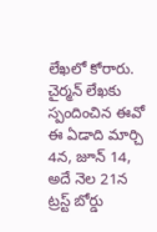లేఖలో కోరారు. చైర్మన్ లేఖకు స్పందించిన ఈవో ఈ ఏడాది మార్చి 4న, జూన్ 14, అదే నెల 21న ట్రస్ట్ బోర్డు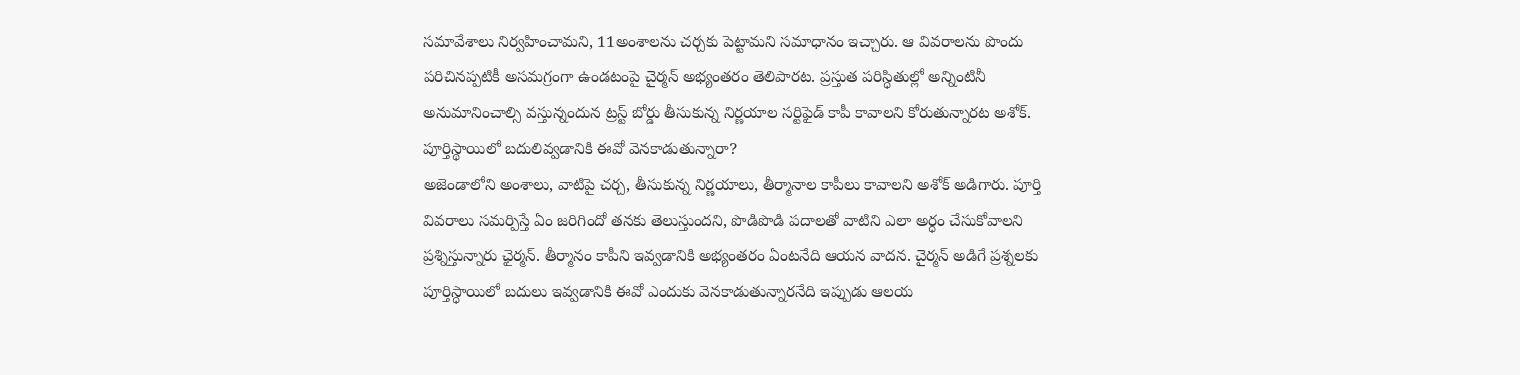సమావేశాలు నిర్వహించామని, 11అంశాలను చర్చకు పెట్టామని సమాధానం ఇచ్చారు. ఆ వివరాలను పొందు పరిచినప్పటికీ అసమగ్రంగా ఉండటంపై చైర్మన్ అభ్యంతరం తెలిపారట. ప్రస్తుత పరిస్ధితుల్లో అన్నింటినీ అనుమానించాల్సి వస్తున్నందున ట్రస్ట్ బోర్డు తీసుకున్న నిర్ణయాల సర్టిఫైడ్ కాపీ కావాలని కోరుతున్నారట అశోక్.
పూర్తిస్థాయిలో బదులివ్వడానికి ఈవో వెనకాడుతున్నారా?
అజెండాలోని అంశాలు, వాటిపై చర్చ, తీసుకున్న నిర్ణయాలు, తీర్మానాల కాపీలు కావాలని అశోక్ అడిగారు. పూర్తి వివరాలు సమర్పిస్తే ఏం జరిగిందో తనకు తెలుస్తుందని, పొడిపొడి పదాలతో వాటిని ఎలా అర్ధం చేసుకోవాలని ప్రశ్నిస్తున్నారు ఛైర్మన్. తీర్మానం కాపీని ఇవ్వడానికి అభ్యంతరం ఏంటనేది ఆయన వాదన. చైర్మన్ అడిగే ప్రశ్నలకు పూర్తిస్ధాయిలో బదులు ఇవ్వడానికి ఈవో ఎందుకు వెనకాడుతున్నారనేది ఇప్పుడు ఆలయ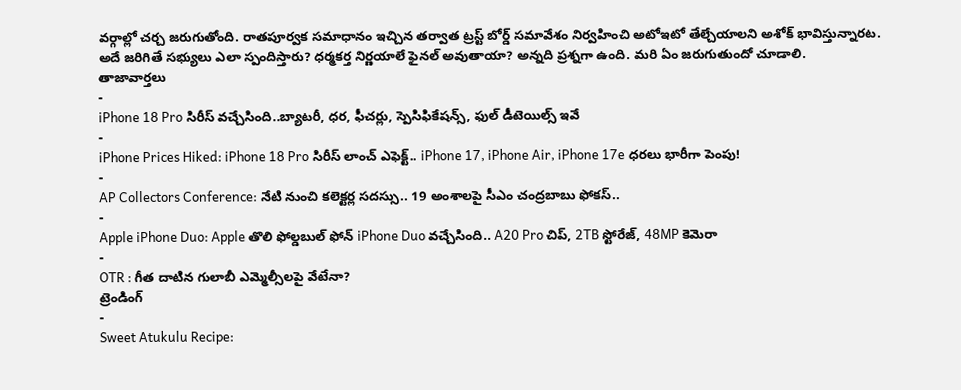వర్గాల్లో చర్చ జరుగుతోంది. రాతపూర్వక సమాధానం ఇచ్చిన తర్వాత ట్రస్ట్ బోర్డ్ సమావేశం నిర్వహించి అటోఇటో తేల్చేయాలని అశోక్ భావిస్తున్నారట. అదే జరిగితే సభ్యులు ఎలా స్పందిస్తారు? ధర్మకర్త నిర్ణయాలే ఫైనల్ అవుతాయా? అన్నది ప్రశ్నగా ఉంది. మరి ఏం జరుగుతుందో చూడాలి.
తాజావార్తలు
-
iPhone 18 Pro సిరీస్ వచ్చేసింది..బ్యాటరీ, ధర, ఫీచర్లు, స్పెసిఫికేషన్స్, ఫుల్ డీటెయిల్స్ ఇవే
-
iPhone Prices Hiked: iPhone 18 Pro సిరీస్ లాంచ్ ఎఫెక్ట్.. iPhone 17, iPhone Air, iPhone 17e ధరలు భారీగా పెంపు!
-
AP Collectors Conference: నేటి నుంచి కలెక్టర్ల సదస్సు.. 19 అంశాలపై సీఎం చంద్రబాబు ఫోకస్..
-
Apple iPhone Duo: Apple తొలి ఫోల్డబుల్ ఫోన్ iPhone Duo వచ్చేసింది.. A20 Pro చిప్, 2TB స్టోరేజ్, 48MP కెమెరా
-
OTR : గీత దాటిన గులాబీ ఎమ్మెల్సీలపై వేటేనా?
ట్రెండింగ్
-
Sweet Atukulu Recipe: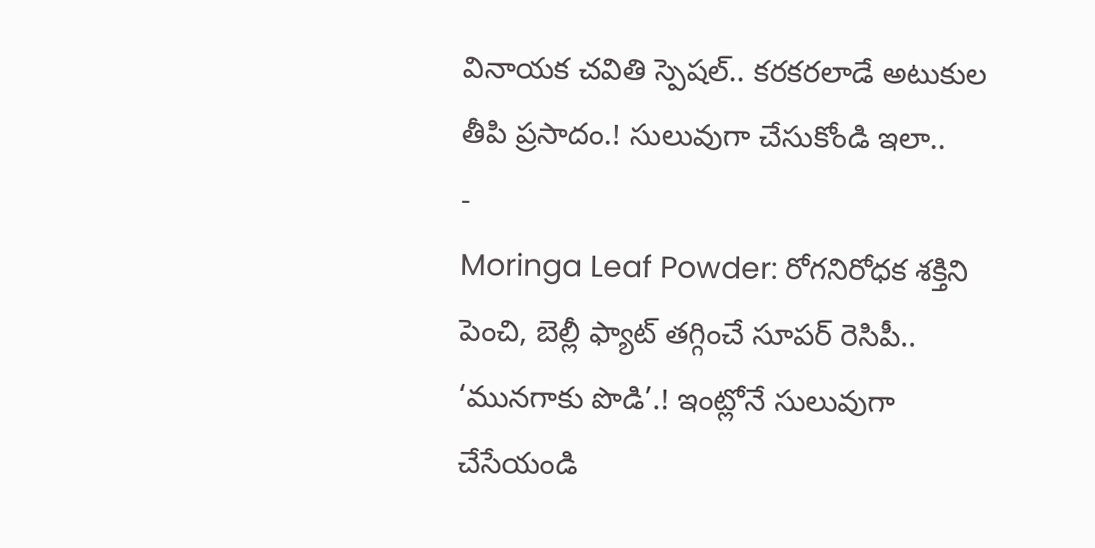వినాయక చవితి స్పెషల్.. కరకరలాడే అటుకుల తీపి ప్రసాదం.! సులువుగా చేసుకోండి ఇలా..
-
Moringa Leaf Powder: రోగనిరోధక శక్తిని పెంచి, బెల్లీ ఫ్యాట్ తగ్గించే సూపర్ రెసిపీ.. ‘మునగాకు పొడి’.! ఇంట్లోనే సులువుగా చేసేయండి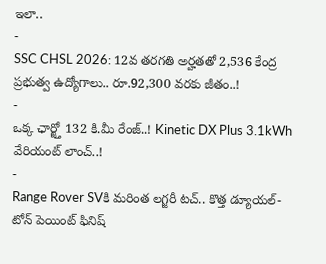ఇలా..
-
SSC CHSL 2026: 12వ తరగతి అర్హతతో 2,536 కేంద్ర ప్రభుత్వ ఉద్యోగాలు.. రూ.92,300 వరకు జీతం..!
-
ఒక్క ఛార్జ్తో 132 కి.మీ రేంజ్..! Kinetic DX Plus 3.1kWh వేరియంట్ లాంచ్..!
-
Range Rover SVకి మరింత లగ్జరీ టచ్.. కొత్త డ్యూయల్-టోన్ పెయింట్ ఫినిష్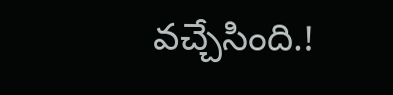వచ్చేసింది.!